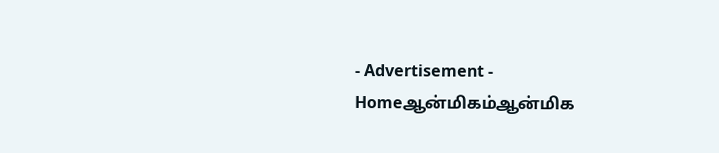- Advertisement -
Homeஆன்மிகம்ஆன்மிக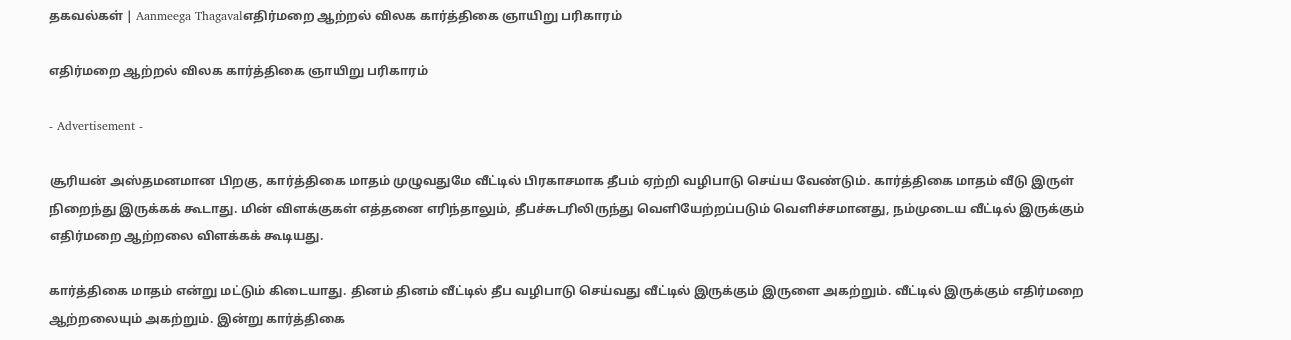தகவல்கள் | Aanmeega Thagavalஎதிர்மறை ஆற்றல் விலக கார்த்திகை ஞாயிறு பரிகாரம்

எதிர்மறை ஆற்றல் விலக கார்த்திகை ஞாயிறு பரிகாரம்

- Advertisement -

சூரியன் அஸ்தமனமான பிறகு, கார்த்திகை மாதம் முழுவதுமே வீட்டில் பிரகாசமாக தீபம் ஏற்றி வழிபாடு செய்ய வேண்டும். கார்த்திகை மாதம் வீடு இருள் நிறைந்து இருக்கக் கூடாது. மின் விளக்குகள் எத்தனை எரிந்தாலும், தீபச்சுடரிலிருந்து வெளியேற்றப்படும் வெளிச்சமானது, நம்முடைய வீட்டில் இருக்கும் எதிர்மறை ஆற்றலை விளக்கக் கூடியது.

கார்த்திகை மாதம் என்று மட்டும் கிடையாது. தினம் தினம் வீட்டில் தீப வழிபாடு செய்வது வீட்டில் இருக்கும் இருளை அகற்றும். வீட்டில் இருக்கும் எதிர்மறை ஆற்றலையும் அகற்றும். இன்று கார்த்திகை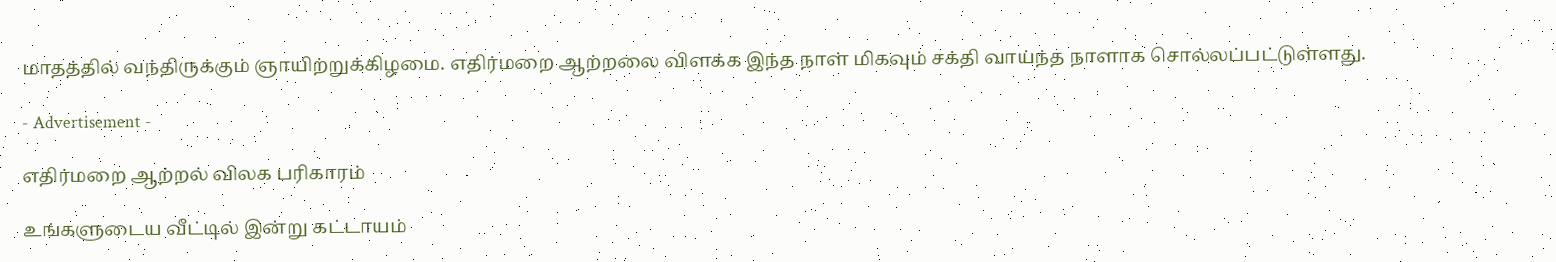மாதத்தில் வந்திருக்கும் ஞாயிற்றுக்கிழமை. எதிர்மறை ஆற்றலை விளக்க இந்த நாள் மிகவும் சக்தி வாய்ந்த நாளாக சொல்லப்பட்டுள்ளது.

- Advertisement -

எதிர்மறை ஆற்றல் விலக பரிகாரம்

உங்களுடைய வீட்டில் இன்று கட்டாயம்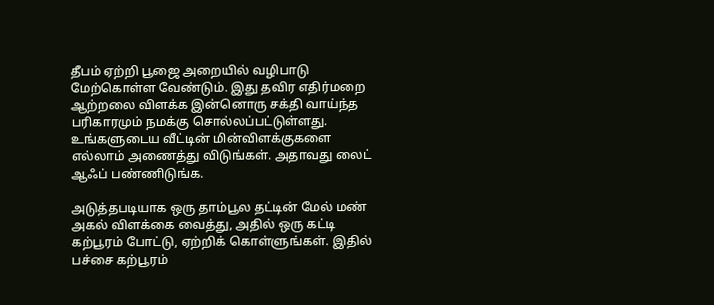தீபம் ஏற்றி பூஜை அறையில் வழிபாடு மேற்கொள்ள வேண்டும். இது தவிர எதிர்மறை ஆற்றலை விளக்க இன்னொரு சக்தி வாய்ந்த பரிகாரமும் நமக்கு சொல்லப்பட்டுள்ளது. உங்களுடைய வீட்டின் மின்விளக்குகளை எல்லாம் அணைத்து விடுங்கள். அதாவது லைட் ஆஃப் பண்ணிடுங்க.

அடுத்தபடியாக ஒரு தாம்பூல தட்டின் மேல் மண் அகல் விளக்கை வைத்து, அதில் ஒரு கட்டி கற்பூரம் போட்டு, ஏற்றிக் கொள்ளுங்கள். இதில் பச்சை கற்பூரம்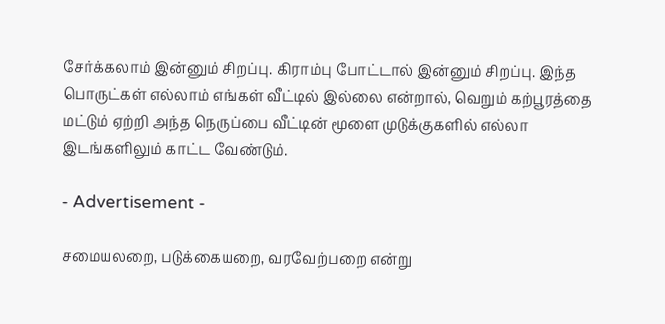சேர்க்கலாம் இன்னும் சிறப்பு. கிராம்பு போட்டால் இன்னும் சிறப்பு. இந்த பொருட்கள் எல்லாம் எங்கள் வீட்டில் இல்லை என்றால், வெறும் கற்பூரத்தை மட்டும் ஏற்றி அந்த நெருப்பை வீட்டின் மூளை முடுக்குகளில் எல்லா இடங்களிலும் காட்ட வேண்டும்.

- Advertisement -

சமையலறை, படுக்கையறை, வரவேற்பறை என்று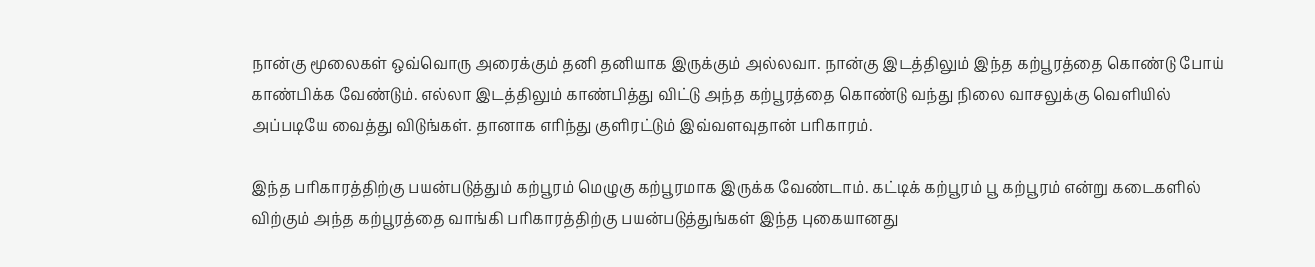நான்கு மூலைகள் ஒவ்வொரு அரைக்கும் தனி தனியாக இருக்கும் அல்லவா. நான்கு இடத்திலும் இந்த கற்பூரத்தை கொண்டு போய் காண்பிக்க வேண்டும். எல்லா இடத்திலும் காண்பித்து விட்டு அந்த கற்பூரத்தை கொண்டு வந்து நிலை வாசலுக்கு வெளியில் அப்படியே வைத்து விடுங்கள். தானாக எரிந்து குளிரட்டும் இவ்வளவுதான் பரிகாரம்.

இந்த பரிகாரத்திற்கு பயன்படுத்தும் கற்பூரம் மெழுகு கற்பூரமாக இருக்க வேண்டாம். கட்டிக் கற்பூரம் பூ கற்பூரம் என்று கடைகளில் விற்கும் அந்த கற்பூரத்தை வாங்கி பரிகாரத்திற்கு பயன்படுத்துங்கள் இந்த புகையானது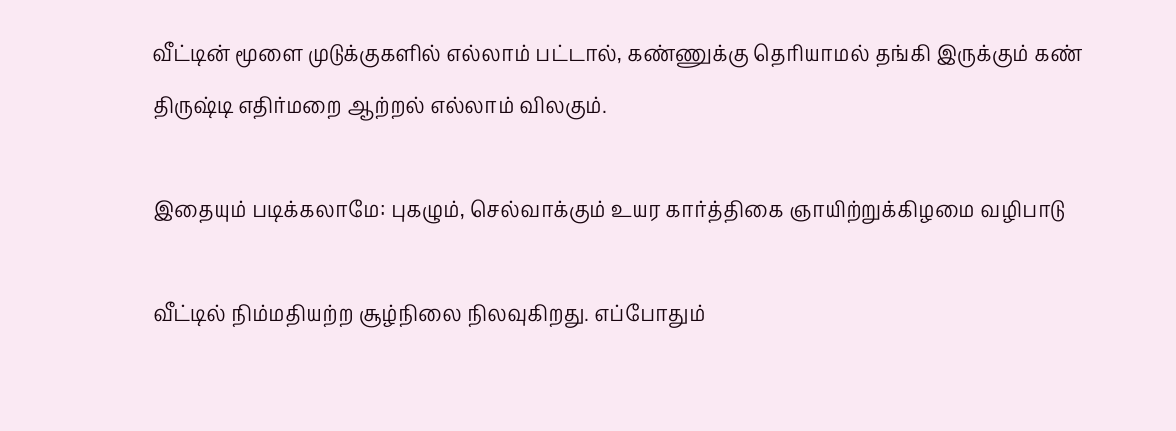வீட்டின் மூளை முடுக்குகளில் எல்லாம் பட்டால், கண்ணுக்கு தெரியாமல் தங்கி இருக்கும் கண் திருஷ்டி எதிர்மறை ஆற்றல் எல்லாம் விலகும்.

இதையும் படிக்கலாமே: புகழும், செல்வாக்கும் உயர கார்த்திகை ஞாயிற்றுக்கிழமை வழிபாடு

வீட்டில் நிம்மதியற்ற சூழ்நிலை நிலவுகிறது. எப்போதும்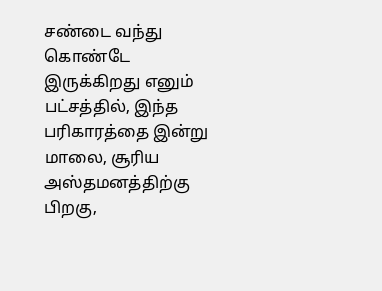சண்டை வந்து கொண்டே இருக்கிறது எனும் பட்சத்தில், இந்த பரிகாரத்தை இன்று மாலை, சூரிய அஸ்தமனத்திற்கு பிறகு,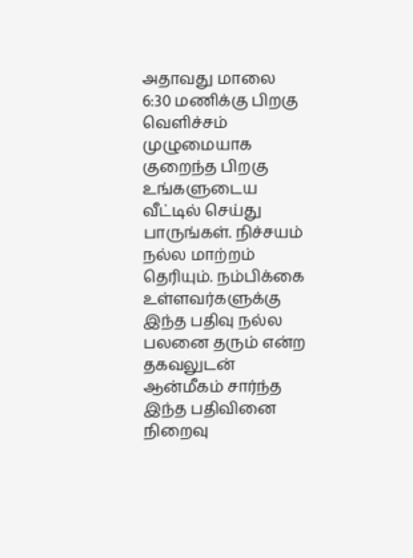அதாவது மாலை 6:30 மணிக்கு பிறகு வெளிச்சம் முழுமையாக குறைந்த பிறகு உங்களுடைய வீட்டில் செய்து பாருங்கள். நிச்சயம் நல்ல மாற்றம் தெரியும். நம்பிக்கை உள்ளவர்களுக்கு இந்த பதிவு நல்ல பலனை தரும் என்ற தகவலுடன் ஆன்மீகம் சார்ந்த இந்த பதிவினை நிறைவு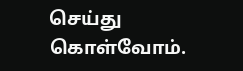செய்து கொள்வோம்.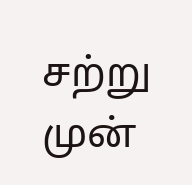சற்று முன்